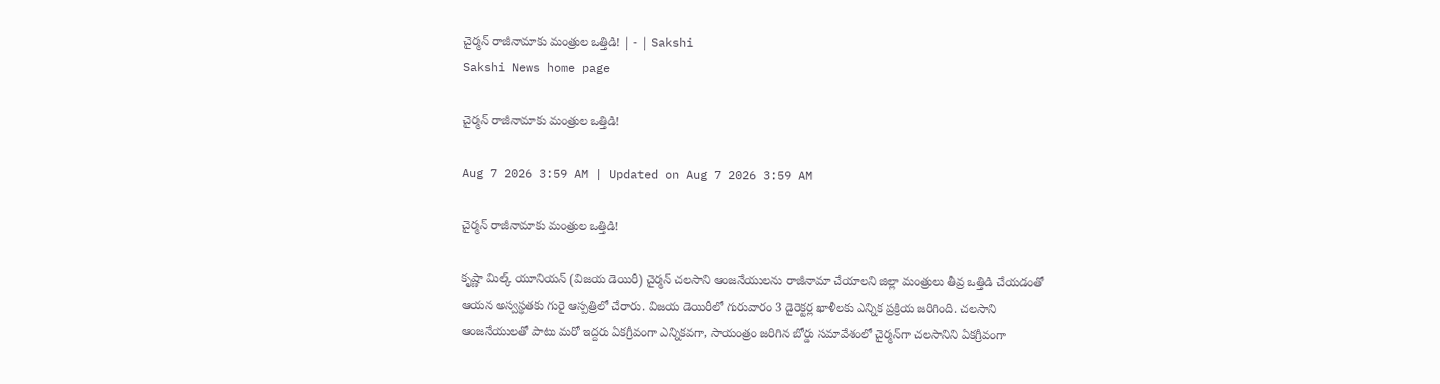చైర్మన్‌ రాజీనామాకు మంత్రుల ఒత్తిడి! | - | Sakshi
Sakshi News home page

చైర్మన్‌ రాజీనామాకు మంత్రుల ఒత్తిడి!

Aug 7 2026 3:59 AM | Updated on Aug 7 2026 3:59 AM

చైర్మన్‌ రాజీనామాకు మంత్రుల ఒత్తిడి!

కృష్ణా మిల్క్‌ యూనియన్‌ (విజయ డెయిరీ) చైర్మన్‌ చలసాని ఆంజనేయులను రాజీనామా చేయాలని జిల్లా మంత్రులు తీవ్ర ఒత్తిడి చేయడంతో ఆయన అస్వస్థతకు గురై ఆస్పత్రిలో చేరారు. విజయ డెయిరీలో గురువారం 3 డైరెక్టర్ల ఖాళీలకు ఎన్నిక ప్రక్రియ జరిగింది. చలసాని ఆంజనేయులతో పాటు మరో ఇద్దరు ఏకగ్రీవంగా ఎన్నికవగా, సాయంత్రం జరిగిన బోర్డు సమావేశంలో చైర్మన్‌గా చలసానిని ఏకగ్రీవంగా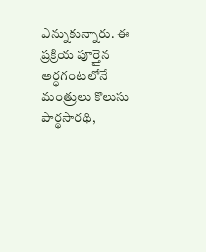ఎన్నుకున్నారు. ఈ ప్రక్రియ పూర్తైన అర్ధగంటలోనే మంత్రులు కొలుసు పార్థసారథి,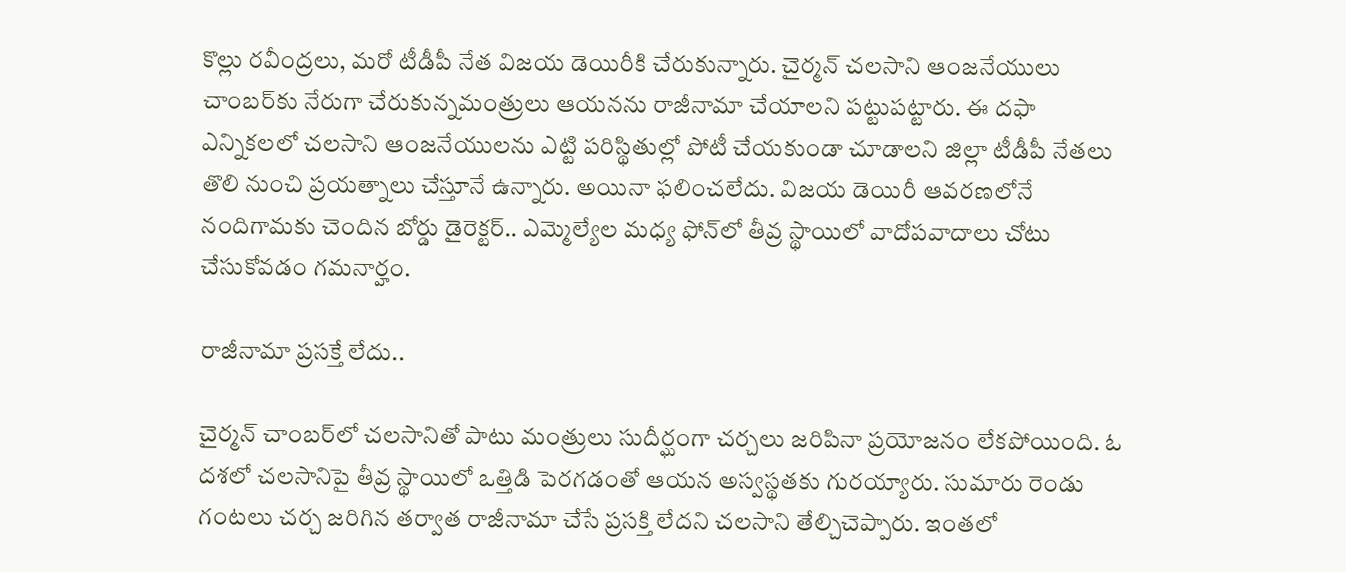కొల్లు రవీంద్రలు, మరో టీడీపీ నేత విజయ డెయిరీకి చేరుకున్నారు. చైర్మన్‌ చలసాని ఆంజనేయులు చాంబర్‌కు నేరుగా చేరుకున్నమంత్రులు ఆయనను రాజీనామా చేయాలని పట్టుపట్టారు. ఈ దఫా ఎన్నికలలో చలసాని ఆంజనేయులను ఎట్టి పరిస్థితుల్లో పోటీ చేయకుండా చూడాలని జిల్లా టీడీపీ నేతలు తొలి నుంచి ప్రయత్నాలు చేస్తూనే ఉన్నారు. అయినా ఫలించలేదు. విజయ డెయిరీ ఆవరణలోనే నందిగామకు చెందిన బోర్డు డైరెక్టర్‌.. ఎమ్మెల్యేల మధ్య ఫోన్‌లో తీవ్ర స్థాయిలో వాదోపవాదాలు చోటు చేసుకోవడం గమనార్హం.

రాజీనామా ప్రసక్తే లేదు..

చైర్మన్‌ చాంబర్‌లో చలసానితో పాటు మంత్రులు సుదీర్ఘంగా చర్చలు జరిపినా ప్రయోజనం లేకపోయింది. ఓ దశలో చలసానిపై తీవ్ర స్థాయిలో ఒత్తిడి పెరగడంతో ఆయన అస్వస్థతకు గురయ్యారు. సుమారు రెండు గంటలు చర్చ జరిగిన తర్వాత రాజీనామా చేసే ప్రసక్తి లేదని చలసాని తేల్చిచెప్పారు. ఇంతలో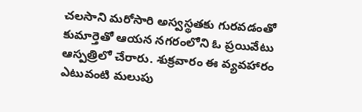చలసాని మరోసారి అస్వస్థతకు గురవడంతో కుమార్తెతో ఆయన నగరంలోని ఓ ప్రయివేటు ఆస్పత్రిలో చేరారు. శుక్రవారం ఈ వ్యవహారం ఎటువంటి మలుపు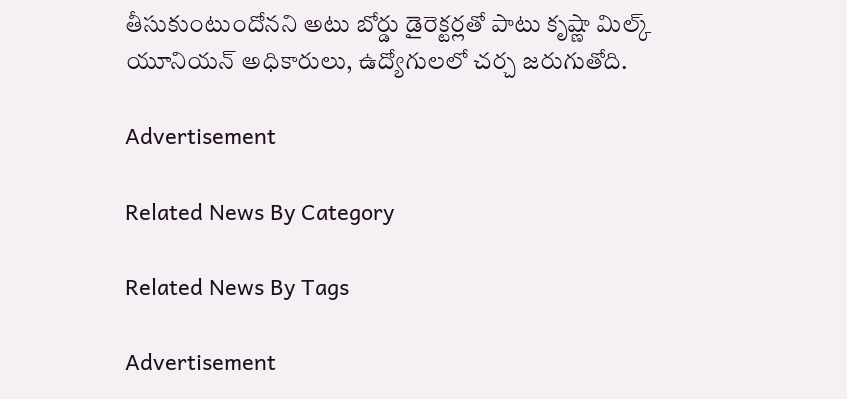తీసుకుంటుందోనని అటు బోర్డు డైరెక్టర్లతో పాటు కృష్ణా మిల్క్‌ యూనియన్‌ అధికారులు, ఉద్యోగులలో చర్చ జరుగుతోది.

Advertisement

Related News By Category

Related News By Tags

Advertisement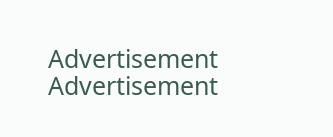Advertisement
Advertisement